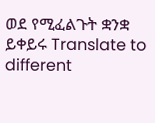ወደ የሚፈልጉት ቋንቋ ይቀይሩ Translate to different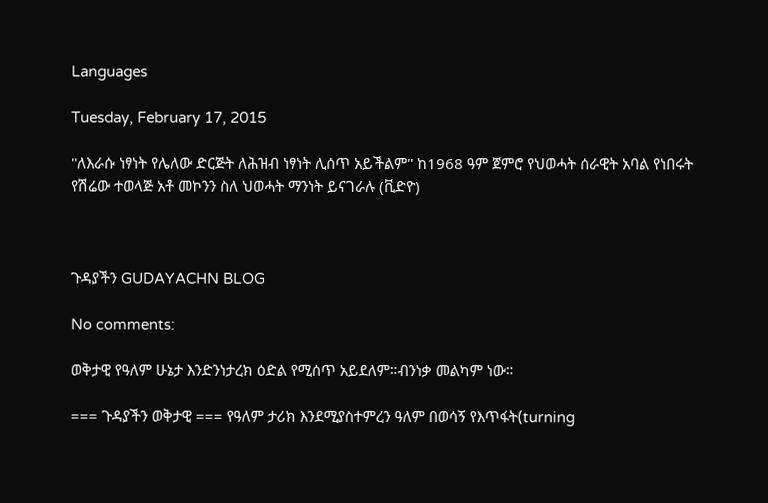Languages

Tuesday, February 17, 2015

''ለእራሱ ነፃነት የሌለው ድርጅት ለሕዝብ ነፃነት ሊሰጥ አይችልም'' ከ1968 ዓም ጀምሮ የህወሓት ሰራዊት አባል የነበሩት የሽሬው ተወላጅ አቶ መኮንን ስለ ህወሓት ማንነት ይናገራሉ (ቪድዮ)



ጉዳያችን GUDAYACHN BLOG

No comments:

ወቅታዊ የዓለም ሁኔታ እንድንነታረክ ዕድል የሚሰጥ አይደለም።ብንነቃ መልካም ነው።

=== ጉዳያችን ወቅታዊ === የዓለም ታሪክ እንደሚያስተምረን ዓለም በወሳኝ የእጥፋት(turning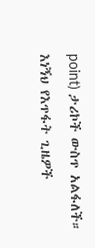point) ታሪኮች ውስጥ አልፋለች። እነኝህ የእጥፋት ጊዜዎች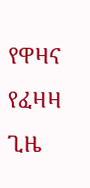የዋዛና የፈዛዛ ጊዜ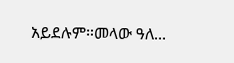አይደሉም።መላው ዓለ...